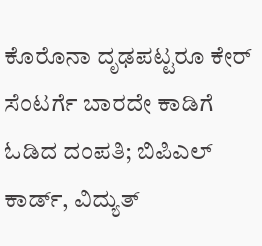ಕೊರೊನಾ ದೃಢಪಟ್ಟರೂ ಕೇರ್ ಸೆಂಟರ್ಗೆ ಬಾರದೇ ಕಾಡಿಗೆ ಓಡಿದ ದಂಪತಿ; ಬಿಪಿಎಲ್ ಕಾರ್ಡ್, ವಿದ್ಯುತ್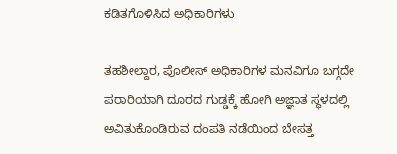ಕಡಿತಗೊಳಿಸಿದ ಅಧಿಕಾರಿಗಳು

ತಹಶೀಲ್ದಾರ, ಪೊಲೀಸ್ ಅಧಿಕಾರಿಗಳ ಮನವಿಗೂ ಬಗ್ಗದೇ ಪರಾರಿಯಾಗಿ ದೂರದ ಗುಡ್ಡಕ್ಕೆ ಹೋಗಿ ಅಜ್ಞಾತ ಸ್ಥಳದಲ್ಲಿ ಅವಿತುಕೊಂಡಿರುವ ದಂಪತಿ ನಡೆಯಿಂದ ಬೇಸತ್ತ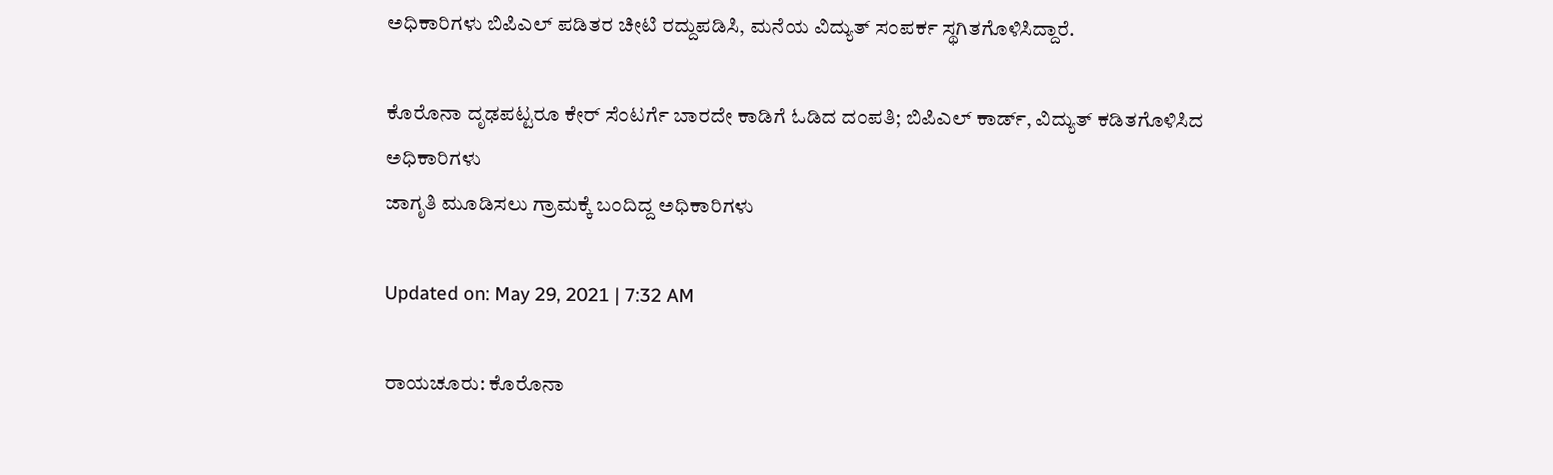ಅಧಿಕಾರಿಗಳು ಬಿಪಿಎಲ್ ಪಡಿತರ ಚೀಟಿ ರದ್ದುಪಡಿಸಿ, ಮನೆಯ ವಿದ್ಯುತ್ ಸಂಪರ್ಕ ಸ್ಥಗಿತಗೊಳಿಸಿದ್ದಾರೆ.

ಕೊರೊನಾ ದೃಢಪಟ್ಟರೂ ಕೇರ್ ಸೆಂಟರ್ಗೆ ಬಾರದೇ ಕಾಡಿಗೆ ಓಡಿದ ದಂಪತಿ; ಬಿಪಿಎಲ್ ಕಾರ್ಡ್, ವಿದ್ಯುತ್ ಕಡಿತಗೊಳಿಸಿದ ಅಧಿಕಾರಿಗಳು
ಜಾಗೃತಿ ಮೂಡಿಸಲು ಗ್ರಾಮಕ್ಕೆ ಬಂದಿದ್ದ ಅಧಿಕಾರಿಗಳು

Updated on: May 29, 2021 | 7:32 AM

ರಾಯಚೂರು: ಕೊರೊನಾ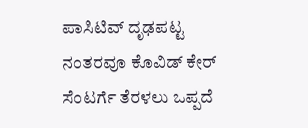ಪಾಸಿಟಿವ್ ದೃಢಪಟ್ಟ ನಂತರವೂ ಕೊವಿಡ್ ಕೇರ್ ಸೆಂಟರ್ಗೆ ತೆರಳಲು ಒಪ್ಪದೆ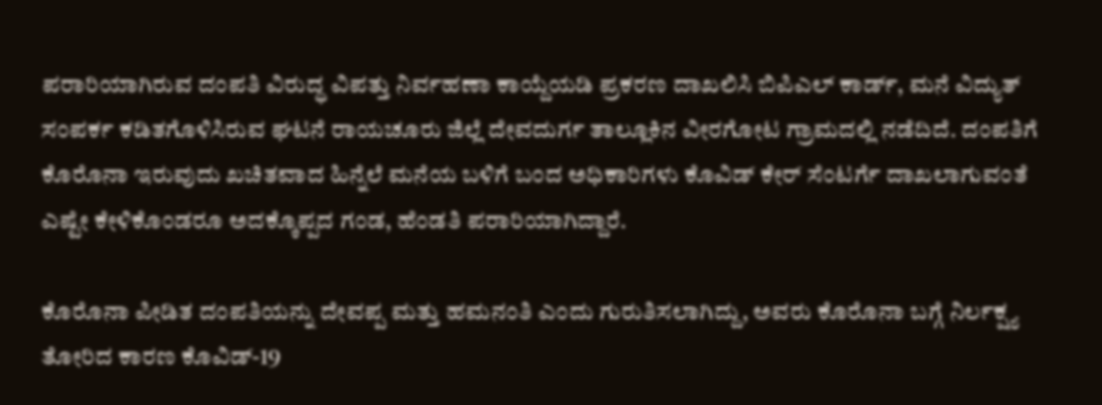ಪರಾರಿಯಾಗಿರುವ ದಂಪತಿ ವಿರುದ್ಧ ವಿಪತ್ತು ನಿರ್ವಹಣಾ ಕಾಯ್ದೆಯಡಿ ಪ್ರಕರಣ ದಾಖಲಿಸಿ ಬಿಪಿಎಲ್ ಕಾರ್ಡ್, ಮನೆ ವಿದ್ಯುತ್ ಸಂಪರ್ಕ ಕಡಿತಗೊಳಿಸಿರುವ ಘಟನೆ ರಾಯಚೂರು ಜಿಲ್ಲೆ ದೇವದುರ್ಗ ತಾಲ್ಲೂಕಿನ ವೀರಗೋಟ ಗ್ರಾಮದಲ್ಲಿ ನಡೆದಿದೆ. ದಂಪತಿಗೆ ಕೊರೊನಾ ಇರುವುದು ಖಚಿತವಾದ ಹಿನ್ನೆಲೆ ಮನೆಯ ಬಳಿಗೆ ಬಂದ ಅಧಿಕಾರಿಗಳು ಕೊವಿಡ್ ಕೇರ್ ಸೆಂಟರ್ಗೆ ದಾಖಲಾಗುವಂತೆ ಎಷ್ಟೇ ಕೇಳಿಕೊಂಡರೂ ಅದಕ್ಕೊಪ್ಪದ ಗಂಡ, ಹೆಂಡತಿ ಪರಾರಿಯಾಗಿದ್ದಾರೆ.

ಕೊರೊನಾ ಪೀಡಿತ ದಂಪತಿಯನ್ನು ದೇವಪ್ಪ ಮತ್ತು ಹಮನಂತಿ ಎಂದು ಗುರುತಿಸಲಾಗಿದ್ದು, ಅವರು ಕೊರೊನಾ ಬಗ್ಗೆ ನಿರ್ಲಕ್ಷ್ಯ ತೋರಿದ ಕಾರಣ ಕೊವಿಡ್-19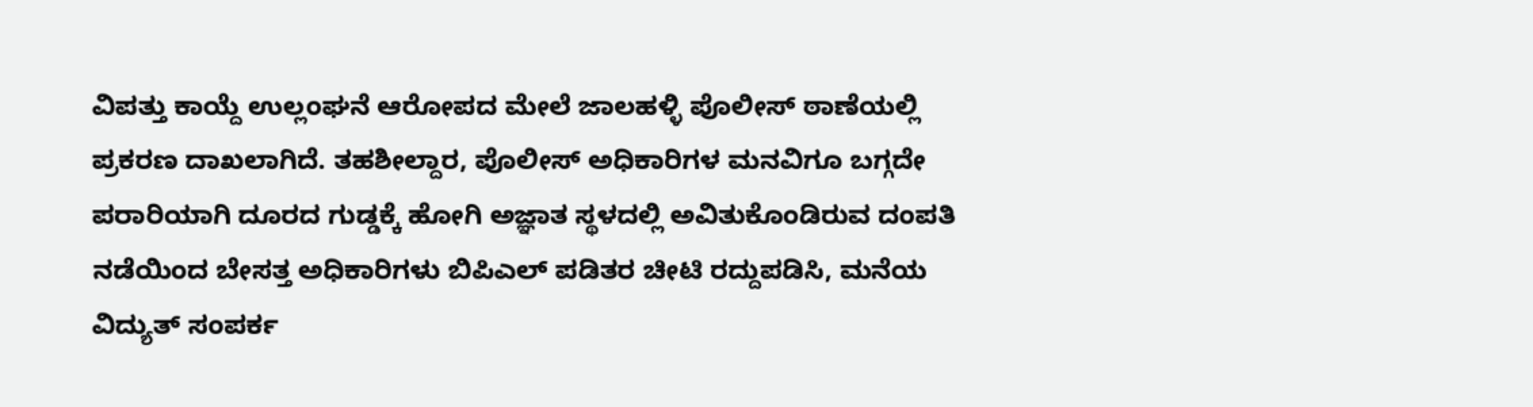ವಿಪತ್ತು ಕಾಯ್ದೆ ಉಲ್ಲಂಘನೆ ಆರೋಪದ ಮೇಲೆ ಜಾಲಹಳ್ಳಿ ಪೊಲೀಸ್ ಠಾಣೆಯಲ್ಲಿ ಪ್ರಕರಣ ದಾಖಲಾಗಿದೆ. ತಹಶೀಲ್ದಾರ, ಪೊಲೀಸ್ ಅಧಿಕಾರಿಗಳ ಮನವಿಗೂ ಬಗ್ಗದೇ ಪರಾರಿಯಾಗಿ ದೂರದ ಗುಡ್ಡಕ್ಕೆ ಹೋಗಿ ಅಜ್ಞಾತ ಸ್ಥಳದಲ್ಲಿ ಅವಿತುಕೊಂಡಿರುವ ದಂಪತಿ ನಡೆಯಿಂದ ಬೇಸತ್ತ ಅಧಿಕಾರಿಗಳು ಬಿಪಿಎಲ್ ಪಡಿತರ ಚೀಟಿ ರದ್ದುಪಡಿಸಿ, ಮನೆಯ ವಿದ್ಯುತ್ ಸಂಪರ್ಕ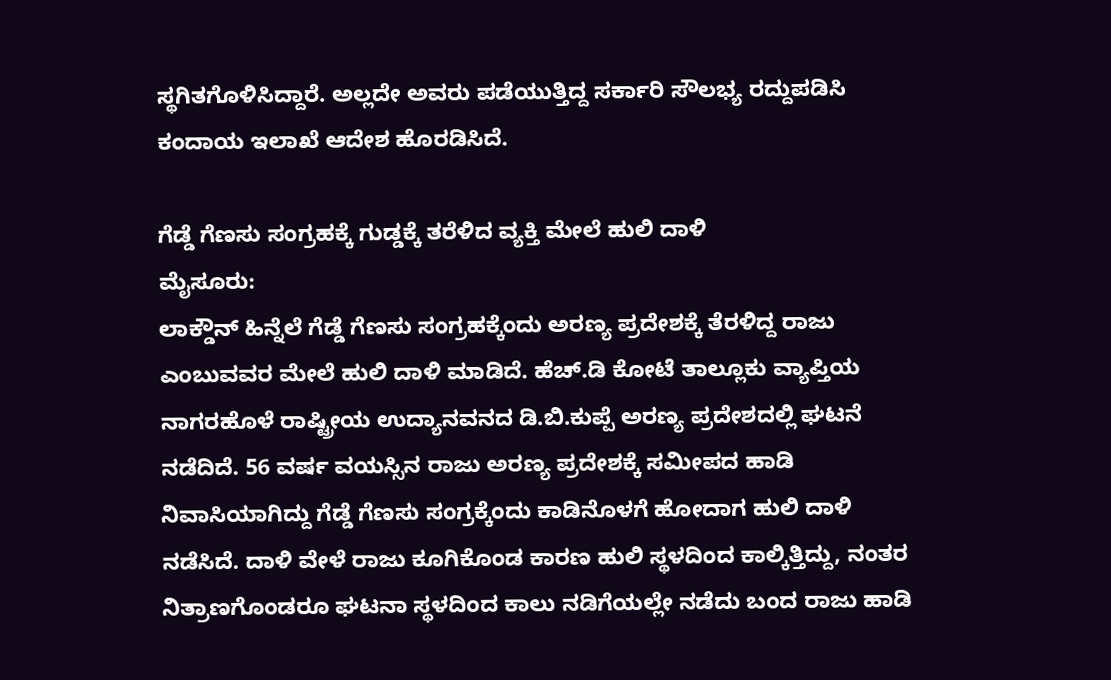ಸ್ಥಗಿತಗೊಳಿಸಿದ್ದಾರೆ. ಅಲ್ಲದೇ ಅವರು ಪಡೆಯುತ್ತಿದ್ದ ಸರ್ಕಾರಿ ಸೌಲಭ್ಯ ರದ್ದುಪಡಿಸಿ ಕಂದಾಯ ಇಲಾಖೆ ಆದೇಶ ಹೊರಡಿಸಿದೆ.

ಗೆಡ್ಡೆ ಗೆಣಸು ಸಂಗ್ರಹಕ್ಕೆ ಗುಡ್ಡಕ್ಕೆ ತರೆಳಿದ ವ್ಯಕ್ತಿ ಮೇಲೆ ಹುಲಿ ದಾಳಿ
ಮೈಸೂರು:
ಲಾಕ್ಡೌನ್ ಹಿನ್ನೆಲೆ ಗೆಡ್ಡೆ ಗೆಣಸು ಸಂಗ್ರಹಕ್ಕೆಂದು ಅರಣ್ಯ ಪ್ರದೇಶಕ್ಕೆ ತೆರಳಿದ್ದ ರಾಜು ಎಂಬುವವರ ಮೇಲೆ ಹುಲಿ ದಾಳಿ ಮಾಡಿದೆ. ಹೆಚ್.ಡಿ ಕೋಟೆ ತಾಲ್ಲೂಕು ವ್ಯಾಪ್ತಿಯ ನಾಗರಹೊಳೆ ರಾಷ್ಟ್ರೀಯ ಉದ್ಯಾನವನದ ಡಿ.ಬಿ.ಕುಪ್ಪೆ ಅರಣ್ಯ ಪ್ರದೇಶದಲ್ಲಿ ಘಟನೆ ನಡೆದಿದೆ. 56 ವರ್ಷ ವಯಸ್ಸಿನ ರಾಜು ಅರಣ್ಯ ಪ್ರದೇಶಕ್ಕೆ ಸಮೀಪದ ಹಾಡಿ ನಿವಾಸಿಯಾಗಿದ್ದು ಗೆಡ್ಡೆ ಗೆಣಸು ಸಂಗ್ರಕ್ಕೆಂದು ಕಾಡಿನೊಳಗೆ ಹೋದಾಗ ಹುಲಿ ದಾಳಿ ನಡೆಸಿದೆ. ದಾಳಿ ವೇಳೆ ರಾಜು ಕೂಗಿಕೊಂಡ ಕಾರಣ ಹುಲಿ ಸ್ಥಳದಿಂದ ಕಾಲ್ಕಿತ್ತಿದ್ದು, ನಂತರ ನಿತ್ರಾಣಗೊಂಡರೂ ಘಟನಾ ಸ್ಥಳದಿಂದ ಕಾಲು ನಡಿಗೆಯಲ್ಲೇ ನಡೆದು ಬಂದ ರಾಜು ಹಾಡಿ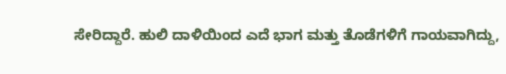ಸೇರಿದ್ದಾರೆ. ಹುಲಿ ದಾಳಿಯಿಂದ ಎದೆ ಭಾಗ ಮತ್ತು ತೊಡೆಗಳಿಗೆ ಗಾಯವಾಗಿದ್ದು,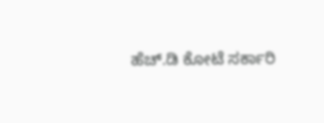ಹೆಚ್.ಡಿ ಕೋಟೆ ಸರ್ಕಾರಿ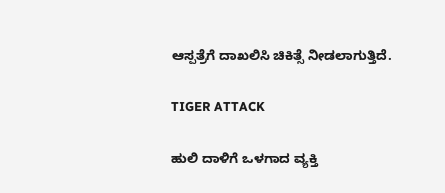ಆಸ್ಪತ್ರೆಗೆ ದಾಖಲಿಸಿ ಚಿಕಿತ್ಸೆ ನೀಡಲಾಗುತ್ತಿದೆ.

TIGER ATTACK

ಹುಲಿ ದಾಳಿಗೆ ಒಳಗಾದ ವ್ಯಕ್ತಿ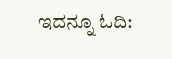ಇದನ್ನೂ ಓದಿ: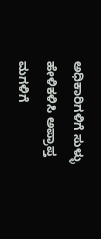ಅಧಿಕಾರಿಗಳಿಗೆ ಸುಳ್ಳು ಹೇಳಿಕಳಿಸಿ ಅಪ್ರಾಪ್ತ ಮಗಳಿಗೆ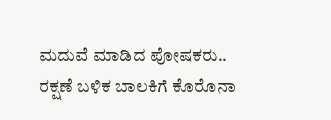ಮದುವೆ ಮಾಡಿದ ಪೋಷಕರು.. ರಕ್ಷಣೆ ಬಳಿಕ ಬಾಲಕಿಗೆ ಕೊರೊನಾ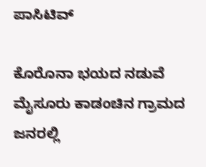ಪಾಸಿಟಿವ್

ಕೊರೊನಾ ಭಯದ ನಡುವೆ ಮೈಸೂರು ಕಾಡಂಚಿನ ಗ್ರಾಮದ ಜನರಲ್ಲಿ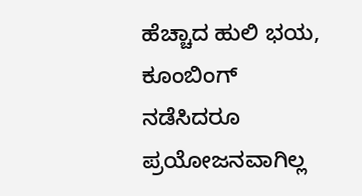ಹೆಚ್ಚಾದ ಹುಲಿ ಭಯ, ಕೂಂಬಿಂಗ್ ನಡೆಸಿದರೂ ಪ್ರಯೋಜನವಾಗಿಲ್ಲ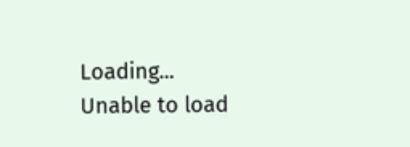Loading...
Unable to load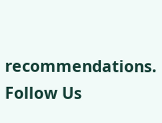recommendations.
Follow Us